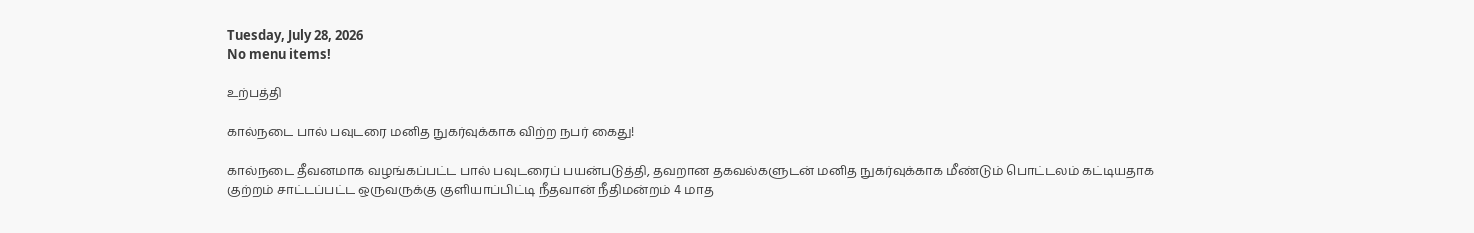Tuesday, July 28, 2026
No menu items!

உற்பத்தி

கால்நடை பால் பவுடரை மனித நுகர்வுக்காக விற்ற நபர் கைது!

கால்நடை தீவனமாக வழங்கப்பட்ட பால் பவுடரைப் பயன்படுத்தி, தவறான தகவல்களுடன் மனித நுகர்வுக்காக மீண்டும் பொட்டலம் கட்டியதாக குற்றம் சாட்டப்பட்ட ஒருவருக்கு குளியாப்பிட்டி நீதவான் நீதிமன்றம் 4 மாத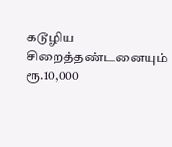கடூழிய சிறைத்தண்டனையும் ரூ.10,000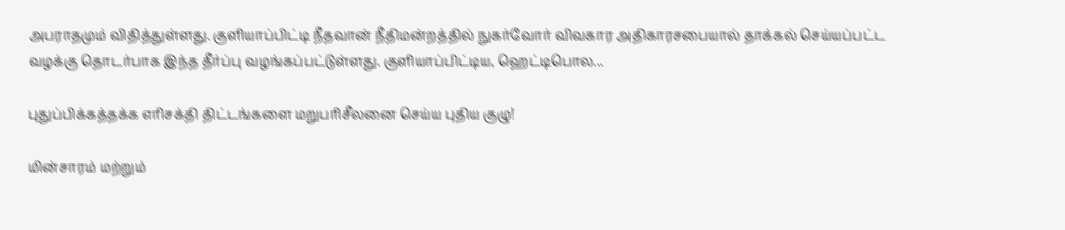அபராதமும் விதித்துள்ளது. குளியாப்பிட்டி நீதவான் நீதிமன்றத்தில் நுகர்வோர் விவகார அதிகாரசபையால் தாக்கல் செய்யப்பட்ட வழக்கு தொடர்பாக இந்த தீர்ப்பு வழங்கப்பட்டுள்ளது. குளியாப்பிட்டிய, ஹெட்டிபொல...

புதுப்பிக்கத்தக்க எரிசக்தி திட்டங்களை மறுபரிசீலனை செய்ய புதிய குழு!

மின்சாரம் மற்றும்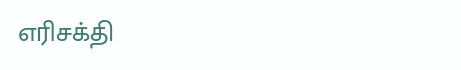எரிசக்தி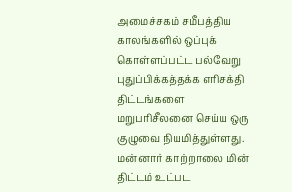அமைச்சகம் சமீபத்திய காலங்களில் ஒப்புக் கொள்ளப்பட்ட பல்வேறு புதுப்பிக்கத்தக்க எரிசக்தி திட்டங்களை மறுபரிசீலனை செய்ய ஒரு குழுவை நியமித்துள்ளது. மன்னார் காற்றாலை மின் திட்டம் உட்பட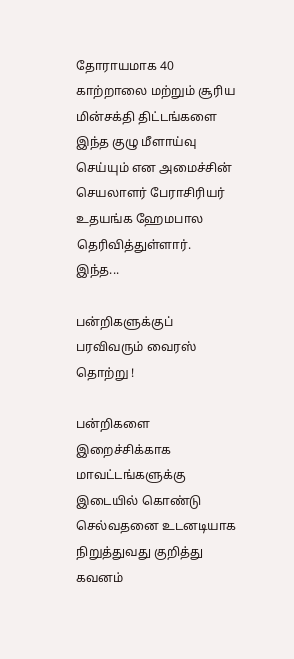தோராயமாக 40 காற்றாலை மற்றும் சூரிய மின்சக்தி திட்டங்களை இந்த குழு மீளாய்வு செய்யும் என அமைச்சின் செயலாளர் பேராசிரியர் உதயங்க ஹேமபால தெரிவித்துள்ளார். இந்த...

பன்றிகளுக்குப் பரவிவரும் வைரஸ் தொற்று !

பன்றிகளை இறைச்சிக்காக மாவட்டங்களுக்கு இடையில் கொண்டு செல்வதனை உடனடியாக நிறுத்துவது குறித்து கவனம்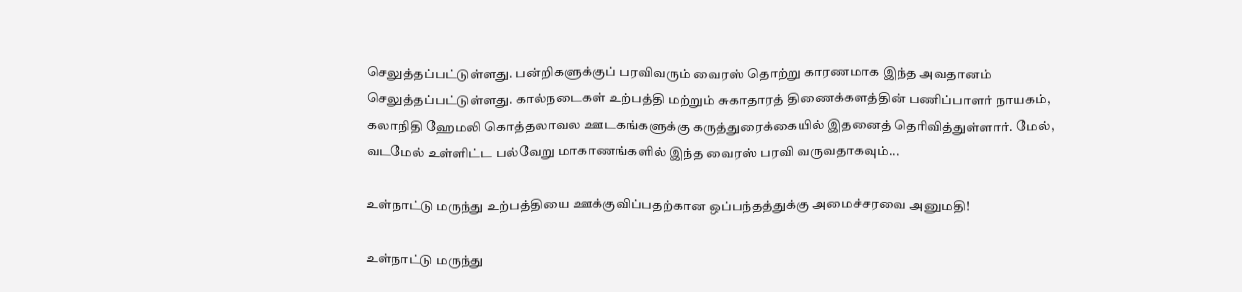செலுத்தப்பட்டுள்ளது. பன்றிகளுக்குப் பரவிவரும் வைரஸ் தொற்று காரணமாக இந்த அவதானம் செலுத்தப்பட்டுள்ளது. கால்நடைகள் உற்பத்தி மற்றும் சுகாதாரத் திணைக்களத்தின் பணிப்பாளர் நாயகம், கலாநிதி ஹேமலி கொத்தலாவல ஊடகங்களுக்கு கருத்துரைக்கையில் இதனைத் தெரிவித்துள்ளார். மேல், வடமேல் உள்ளிட்ட பல்வேறு மாகாணங்களில் இந்த வைரஸ் பரவி வருவதாகவும்...

உள்நாட்டு மருந்து உற்பத்தியை ஊக்குவிப்பதற்கான ஒப்பந்தத்துக்கு அமைச்சரவை அனுமதி!

உள்நாட்டு மருந்து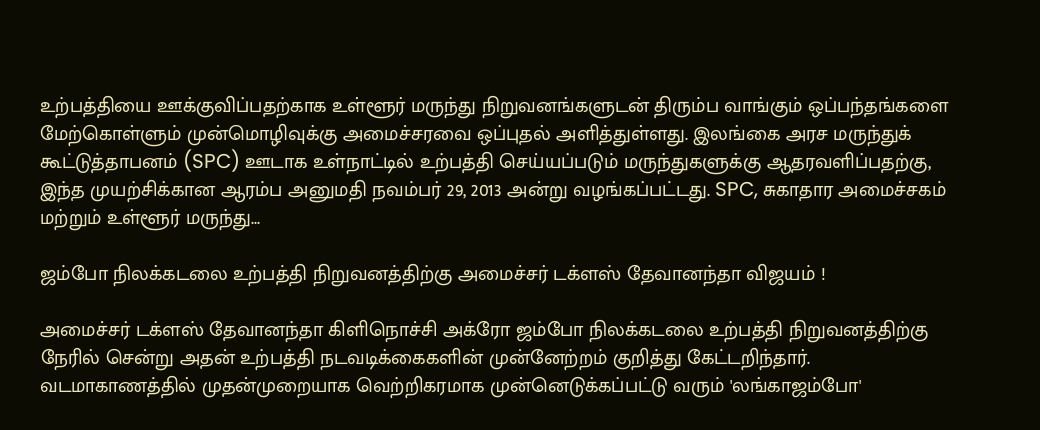உற்பத்தியை ஊக்குவிப்பதற்காக உள்ளூர் மருந்து நிறுவனங்களுடன் திரும்ப வாங்கும் ஒப்பந்தங்களை மேற்கொள்ளும் முன்மொழிவுக்கு அமைச்சரவை ஒப்புதல் அளித்துள்ளது. இலங்கை அரச மருந்துக் கூட்டுத்தாபனம் (SPC) ஊடாக உள்நாட்டில் உற்பத்தி செய்யப்படும் மருந்துகளுக்கு ஆதரவளிப்பதற்கு, இந்த முயற்சிக்கான ஆரம்ப அனுமதி நவம்பர் 29, 2013 அன்று வழங்கப்பட்டது. SPC, சுகாதார அமைச்சகம் மற்றும் உள்ளூர் மருந்து...

ஜம்போ நிலக்கடலை உற்பத்தி நிறுவனத்திற்கு அமைச்சர் டக்ளஸ் தேவானந்தா விஜயம் !

அமைச்சர் டக்ளஸ் தேவானந்தா கிளிநொச்சி அக்ரோ ஜம்போ நிலக்கடலை உற்பத்தி நிறுவனத்திற்கு நேரில் சென்று அதன் உற்பத்தி நடவடிக்கைகளின் முன்னேற்றம் குறித்து கேட்டறிந்தார். வடமாகாணத்தில் முதன்முறையாக வெற்றிகரமாக முன்னெடுக்கப்பட்டு வரும் 'லங்காஜம்போ'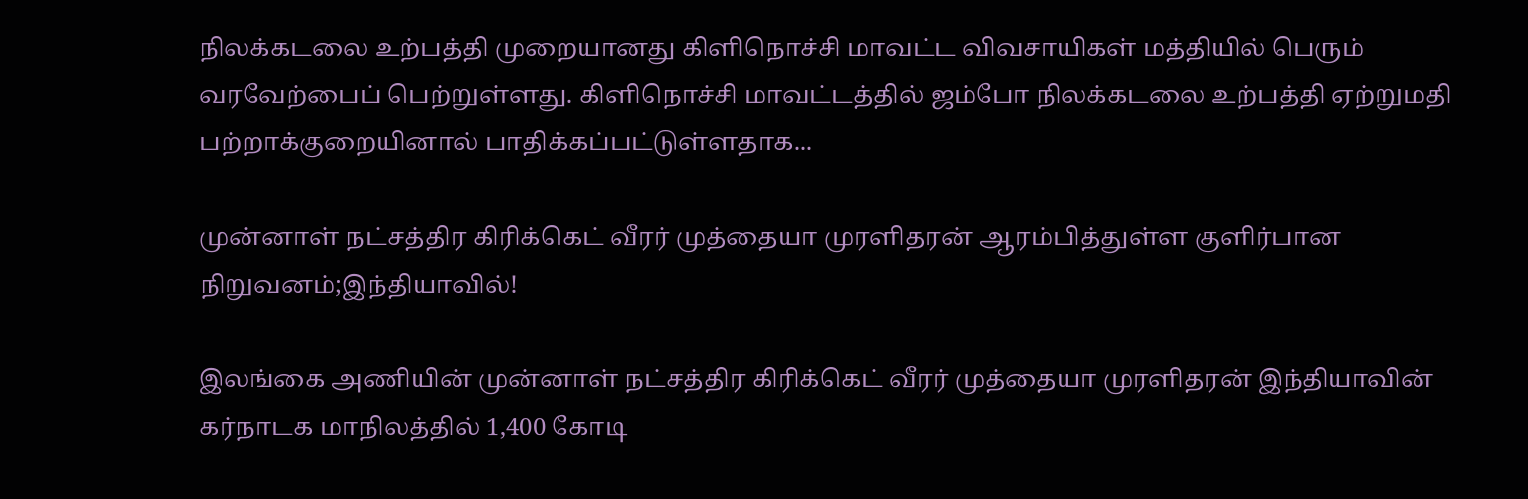நிலக்கடலை உற்பத்தி முறையானது கிளிநொச்சி மாவட்ட விவசாயிகள் மத்தியில் பெரும் வரவேற்பைப் பெற்றுள்ளது. கிளிநொச்சி மாவட்டத்தில் ஜம்போ நிலக்கடலை உற்பத்தி ஏற்றுமதி பற்றாக்குறையினால் பாதிக்கப்பட்டுள்ளதாக...

முன்னாள் நட்சத்திர கிரிக்கெட் வீரர் முத்தையா முரளிதரன் ஆரம்பித்துள்ள குளிர்பான நிறுவனம்;இந்தியாவில்!

இலங்கை அணியின் முன்னாள் நட்சத்திர கிரிக்கெட் வீரர் முத்தையா முரளிதரன் இந்தியாவின் கர்நாடக மாநிலத்தில் 1,400 கோடி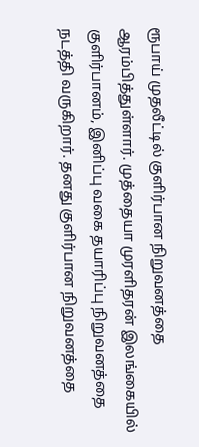ரூபாய் முதலீட்டில் குளிர்பான நிறுவனத்தை ஆரம்பித்துள்ளார். முத்தையா முரளிதரன் இலங்கையில் குளிர்பானம், இனிப்பு வகை தயாரிப்பு நிறுவனத்தை நடத்தி வருகிறார். தனது குளிர்பான நிறுவனத்தை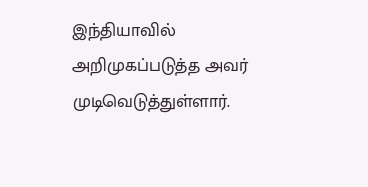இந்தியாவில் அறிமுகப்படுத்த அவர் முடிவெடுத்துள்ளார்.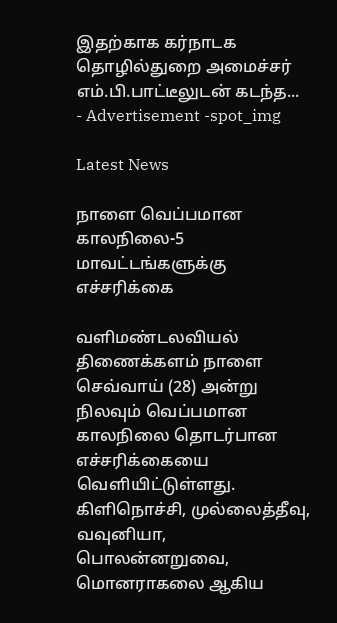இதற்காக‌ கர்நாடக தொழில்துறை அமைச்சர் எம்.பி.பாட்டீலுடன் கடந்த...
- Advertisement -spot_img

Latest News

நாளை வெப்பமான காலநிலை-5 மாவட்டங்களுக்கு எச்சரிக்கை

வளிமண்டலவியல் திணைக்களம் நாளை செவ்வாய் (28) அன்று நிலவும் வெப்பமான காலநிலை தொடர்பான எச்சரிக்கையை வெளியிட்டுள்ளது. கிளிநொச்சி, முல்லைத்தீவு, வவுனியா, பொலன்னறுவை, மொனராகலை ஆகிய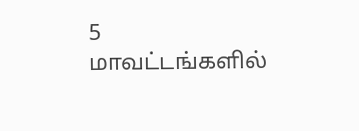5 மாவட்டங்களில்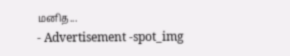மனித...
- Advertisement -spot_img